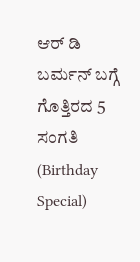ಆರ್ ಡಿ ಬರ್ಮನ್ ಬಗ್ಗೆ ಗೊತ್ತಿರದ 5 ಸಂಗತಿ (Birthday Special)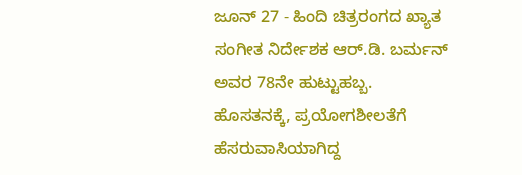ಜೂನ್ 27 - ಹಿಂದಿ ಚಿತ್ರರಂಗದ ಖ್ಯಾತ ಸಂಗೀತ ನಿರ್ದೇಶಕ ಆರ್.ಡಿ. ಬರ್ಮನ್ ಅವರ 78ನೇ ಹುಟ್ಟುಹಬ್ಬ. ಹೊಸತನಕ್ಕೆ, ಪ್ರಯೋಗಶೀಲತೆಗೆ ಹೆಸರುವಾಸಿಯಾಗಿದ್ದ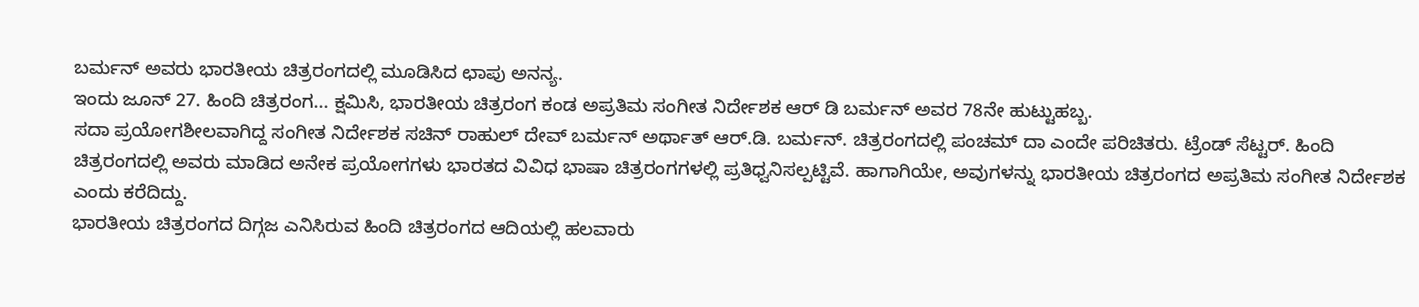ಬರ್ಮನ್ ಅವರು ಭಾರತೀಯ ಚಿತ್ರರಂಗದಲ್ಲಿ ಮೂಡಿಸಿದ ಛಾಪು ಅನನ್ಯ.
ಇಂದು ಜೂನ್ 27. ಹಿಂದಿ ಚಿತ್ರರಂಗ... ಕ್ಷಮಿಸಿ, ಭಾರತೀಯ ಚಿತ್ರರಂಗ ಕಂಡ ಅಪ್ರತಿಮ ಸಂಗೀತ ನಿರ್ದೇಶಕ ಆರ್ ಡಿ ಬರ್ಮನ್ ಅವರ 78ನೇ ಹುಟ್ಟುಹಬ್ಬ.
ಸದಾ ಪ್ರಯೋಗಶೀಲವಾಗಿದ್ದ ಸಂಗೀತ ನಿರ್ದೇಶಕ ಸಚಿನ್ ರಾಹುಲ್ ದೇವ್ ಬರ್ಮನ್ ಅರ್ಥಾತ್ ಆರ್.ಡಿ. ಬರ್ಮನ್. ಚಿತ್ರರಂಗದಲ್ಲಿ ಪಂಚಮ್ ದಾ ಎಂದೇ ಪರಿಚಿತರು. ಟ್ರೆಂಡ್ ಸೆಟ್ಟರ್. ಹಿಂದಿ ಚಿತ್ರರಂಗದಲ್ಲಿ ಅವರು ಮಾಡಿದ ಅನೇಕ ಪ್ರಯೋಗಗಳು ಭಾರತದ ವಿವಿಧ ಭಾಷಾ ಚಿತ್ರರಂಗಗಳಲ್ಲಿ ಪ್ರತಿಧ್ವನಿಸಲ್ಪಟ್ಟಿವೆ. ಹಾಗಾಗಿಯೇ, ಅವುಗಳನ್ನು ಭಾರತೀಯ ಚಿತ್ರರಂಗದ ಅಪ್ರತಿಮ ಸಂಗೀತ ನಿರ್ದೇಶಕ ಎಂದು ಕರೆದಿದ್ದು.
ಭಾರತೀಯ ಚಿತ್ರರಂಗದ ದಿಗ್ಗಜ ಎನಿಸಿರುವ ಹಿಂದಿ ಚಿತ್ರರಂಗದ ಆದಿಯಲ್ಲಿ ಹಲವಾರು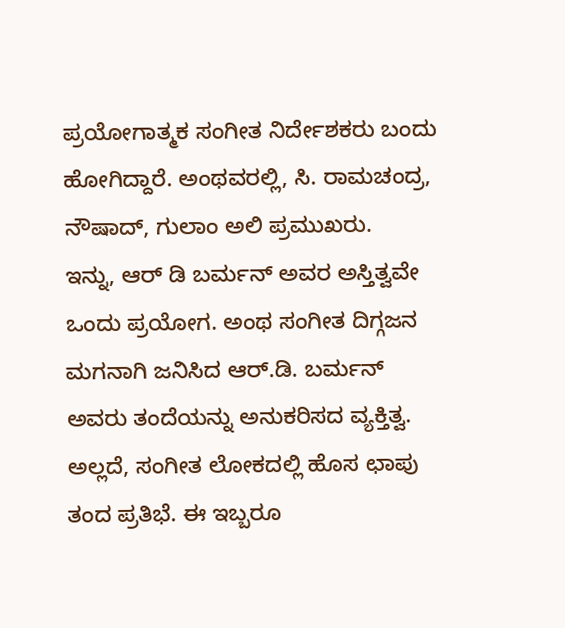ಪ್ರಯೋಗಾತ್ಮಕ ಸಂಗೀತ ನಿರ್ದೇಶಕರು ಬಂದು ಹೋಗಿದ್ದಾರೆ. ಅಂಥವರಲ್ಲಿ, ಸಿ. ರಾಮಚಂದ್ರ, ನೌಷಾದ್, ಗುಲಾಂ ಅಲಿ ಪ್ರಮುಖರು.
ಇನ್ನು, ಆರ್ ಡಿ ಬರ್ಮನ್ ಅವರ ಅಸ್ತಿತ್ವವೇ ಒಂದು ಪ್ರಯೋಗ. ಅಂಥ ಸಂಗೀತ ದಿಗ್ಗಜನ ಮಗನಾಗಿ ಜನಿಸಿದ ಆರ್.ಡಿ. ಬರ್ಮನ್ ಅವರು ತಂದೆಯನ್ನು ಅನುಕರಿಸದ ವ್ಯಕ್ತಿತ್ವ. ಅಲ್ಲದೆ, ಸಂಗೀತ ಲೋಕದಲ್ಲಿ ಹೊಸ ಛಾಪು ತಂದ ಪ್ರತಿಭೆ. ಈ ಇಬ್ಬರೂ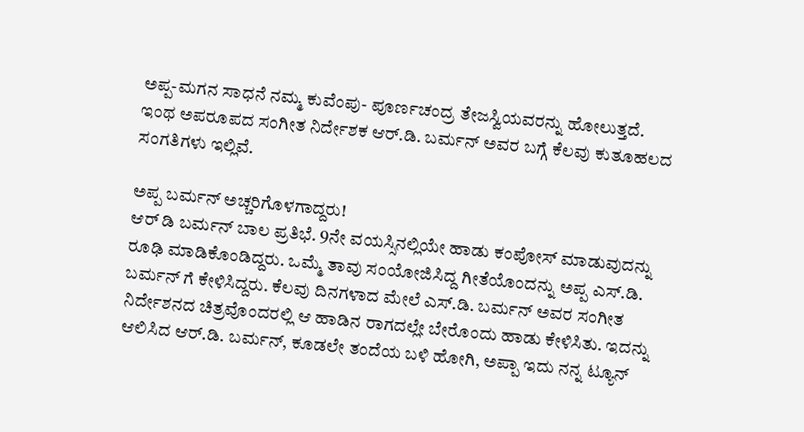ಅಪ್ಪ-ಮಗನ ಸಾಧನೆ ನಮ್ಮ ಕುವೆಂಪು- ಪೂರ್ಣಚಂದ್ರ ತೇಜಸ್ವಿಯವರನ್ನು ಹೋಲುತ್ತದೆ.
ಇಂಥ ಅಪರೂಪದ ಸಂಗೀತ ನಿರ್ದೇಶಕ ಆರ್.ಡಿ. ಬರ್ಮನ್ ಅವರ ಬಗ್ಗೆ ಕೆಲವು ಕುತೂಹಲದ ಸಂಗತಿಗಳು ಇಲ್ಲಿವೆ.

ಅಪ್ಪ ಬರ್ಮನ್ ಅಚ್ಚರಿಗೊಳಗಾದ್ದರು!
ಆರ್ ಡಿ ಬರ್ಮನ್ ಬಾಲ ಪ್ರತಿಭೆ. 9ನೇ ವಯಸ್ಸಿನಲ್ಲಿಯೇ ಹಾಡು ಕಂಪೋಸ್ ಮಾಡುವುದನ್ನು ರೂಢಿ ಮಾಡಿಕೊಂಡಿದ್ದರು. ಒಮ್ಮೆ ತಾವು ಸಂಯೋಜಿಸಿದ್ದ ಗೀತೆಯೊಂದನ್ನು ಅಪ್ಪ ಎಸ್.ಡಿ. ಬರ್ಮನ್ ಗೆ ಕೇಳಿಸಿದ್ದರು. ಕೆಲವು ದಿನಗಳಾದ ಮೇಲೆ ಎಸ್.ಡಿ. ಬರ್ಮನ್ ಅವರ ಸಂಗೀತ ನಿರ್ದೇಶನದ ಚಿತ್ರವೊಂದರಲ್ಲಿ ಆ ಹಾಡಿನ ರಾಗದಲ್ಲೇ ಬೇರೊಂದು ಹಾಡು ಕೇಳಿಸಿತು. ಇದನ್ನು ಆಲಿಸಿದ ಆರ್.ಡಿ. ಬರ್ಮನ್, ಕೂಡಲೇ ತಂದೆಯ ಬಳಿ ಹೋಗಿ, ಅಪ್ಪಾ ಇದು ನನ್ನ ಟ್ಯೂನ್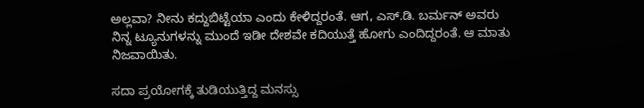ಅಲ್ಲವಾ? ನೀನು ಕದ್ದುಬಿಟ್ಟೆಯಾ ಎಂದು ಕೇಳಿದ್ದರಂತೆ. ಆಗ, ಎಸ್.ಡಿ. ಬರ್ಮನ್ ಅವರು ನಿನ್ನ ಟ್ಯೂನುಗಳನ್ನು ಮುಂದೆ ಇಡೀ ದೇಶವೇ ಕದಿಯುತ್ತೆ ಹೋಗು ಎಂದಿದ್ದರಂತೆ. ಆ ಮಾತು ನಿಜವಾಯಿತು.

ಸದಾ ಪ್ರಯೋಗಕ್ಕೆ ತುಡಿಯುತ್ತಿದ್ದ ಮನಸ್ಸು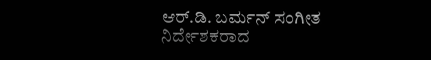ಆರ್.ಡಿ. ಬರ್ಮನ್ ಸಂಗೀತ ನಿರ್ದೇಶಕರಾದ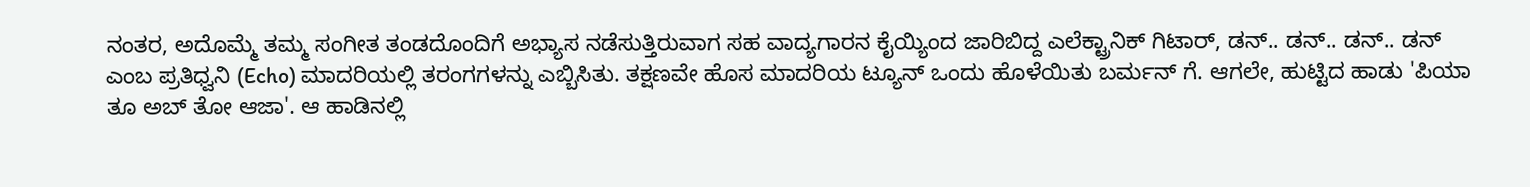ನಂತರ, ಅದೊಮ್ಮೆ ತಮ್ಮ ಸಂಗೀತ ತಂಡದೊಂದಿಗೆ ಅಭ್ಯಾಸ ನಡೆಸುತ್ತಿರುವಾಗ ಸಹ ವಾದ್ಯಗಾರನ ಕೈಯ್ಯಿಂದ ಜಾರಿಬಿದ್ದ ಎಲೆಕ್ಟ್ರಾನಿಕ್ ಗಿಟಾರ್, ಡನ್.. ಡನ್.. ಡನ್.. ಡನ್ ಎಂಬ ಪ್ರತಿಧ್ವನಿ (Echo) ಮಾದರಿಯಲ್ಲಿ ತರಂಗಗಳನ್ನು ಎಬ್ಬಿಸಿತು. ತಕ್ಷಣವೇ ಹೊಸ ಮಾದರಿಯ ಟ್ಯೂನ್ ಒಂದು ಹೊಳೆಯಿತು ಬರ್ಮನ್ ಗೆ. ಆಗಲೇ, ಹುಟ್ಟಿದ ಹಾಡು 'ಪಿಯಾ ತೂ ಅಬ್ ತೋ ಆಜಾ'. ಆ ಹಾಡಿನಲ್ಲಿ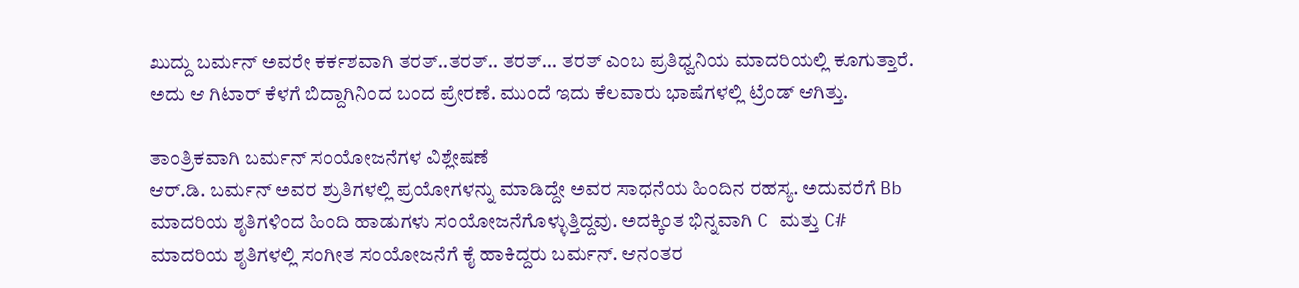ಖುದ್ದು ಬರ್ಮನ್ ಅವರೇ ಕರ್ಕಶವಾಗಿ ತರತ್..ತರತ್.. ತರತ್... ತರತ್ ಎಂಬ ಪ್ರತಿಧ್ವನಿಯ ಮಾದರಿಯಲ್ಲಿ ಕೂಗುತ್ತಾರೆ. ಅದು ಆ ಗಿಟಾರ್ ಕೆಳಗೆ ಬಿದ್ದಾಗಿನಿಂದ ಬಂದ ಪ್ರೇರಣೆ. ಮುಂದೆ ಇದು ಕೆಲವಾರು ಭಾಷೆಗಳಲ್ಲಿ ಟ್ರೆಂಡ್ ಆಗಿತ್ತು.

ತಾಂತ್ರಿಕವಾಗಿ ಬರ್ಮನ್ ಸಂಯೋಜನೆಗಳ ವಿಶ್ಲೇಷಣೆ
ಆರ್.ಡಿ. ಬರ್ಮನ್ ಅವರ ಶ್ರುತಿಗಳಲ್ಲಿ ಪ್ರಯೋಗಳನ್ನು ಮಾಡಿದ್ದೇ ಅವರ ಸಾಧನೆಯ ಹಿಂದಿನ ರಹಸ್ಯ. ಅದುವರೆಗೆ Bb ಮಾದರಿಯ ಶೃತಿಗಳಿಂದ ಹಿಂದಿ ಹಾಡುಗಳು ಸಂಯೋಜನೆಗೊಳ್ಳುತ್ತಿದ್ದವು. ಅದಕ್ಕಿಂತ ಭಿನ್ನವಾಗಿ C ಮತ್ತು C# ಮಾದರಿಯ ಶೃತಿಗಳಲ್ಲಿ ಸಂಗೀತ ಸಂಯೋಜನೆಗೆ ಕೈ ಹಾಕಿದ್ದರು ಬರ್ಮನ್. ಆನಂತರ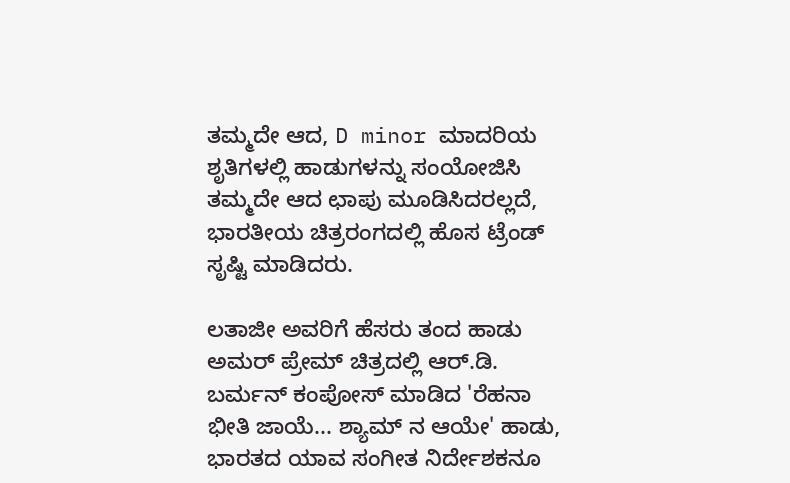ತಮ್ಮದೇ ಆದ, D minor ಮಾದರಿಯ ಶೃತಿಗಳಲ್ಲಿ ಹಾಡುಗಳನ್ನು ಸಂಯೋಜಿಸಿ ತಮ್ಮದೇ ಆದ ಛಾಪು ಮೂಡಿಸಿದರಲ್ಲದೆ, ಭಾರತೀಯ ಚಿತ್ರರಂಗದಲ್ಲಿ ಹೊಸ ಟ್ರೆಂಡ್ ಸೃಷ್ಟಿ ಮಾಡಿದರು.

ಲತಾಜೀ ಅವರಿಗೆ ಹೆಸರು ತಂದ ಹಾಡು
ಅಮರ್ ಪ್ರೇಮ್ ಚಿತ್ರದಲ್ಲಿ ಆರ್.ಡಿ. ಬರ್ಮನ್ ಕಂಪೋಸ್ ಮಾಡಿದ 'ರೆಹನಾ ಭೀತಿ ಜಾಯೆ... ಶ್ಯಾಮ್ ನ ಆಯೇ' ಹಾಡು, ಭಾರತದ ಯಾವ ಸಂಗೀತ ನಿರ್ದೇಶಕನೂ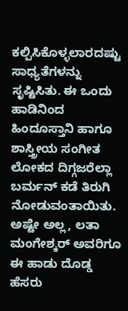ಕಲ್ಪಿಸಿಕೊಳ್ಳಲಾರದಷ್ಟು ಸಾಧ್ಯತೆಗಳನ್ನು ಸೃಷ್ಟಿಸಿತು. ಈ ಒಂದು ಹಾಡಿನಿಂದ ಹಿಂದೂಸ್ತಾನಿ ಹಾಗೂ ಶಾಸ್ತ್ರೀಯ ಸಂಗೀತ ಲೋಕದ ದಿಗ್ಗಜರೆಲ್ಲಾ ಬರ್ಮನ್ ಕಡೆ ತಿರುಗಿ ನೋಡುವಂತಾಯಿತು. ಅಷ್ಟೇ ಅಲ್ಲ, ಲತಾ ಮಂಗೇಶ್ಕರ್ ಅವರಿಗೂ ಈ ಹಾಡು ದೊಡ್ಡ ಹೆಸರು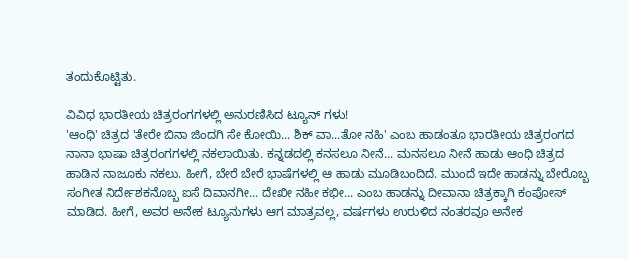ತಂದುಕೊಟ್ಟಿತು.

ವಿವಿಧ ಭಾರತೀಯ ಚಿತ್ರರಂಗಗಳಲ್ಲಿ ಅನುರಣಿಸಿದ ಟ್ಯೂನ್ ಗಳು!
'ಆಂಧಿ' ಚಿತ್ರದ 'ತೇರೇ ಬಿನಾ ಜಿಂದಗಿ ಸೇ ಕೋಯಿ... ಶಿಕ್ ವಾ...ತೋ ನಹಿ' ಎಂಬ ಹಾಡಂತೂ ಭಾರತೀಯ ಚಿತ್ರರಂಗದ ನಾನಾ ಭಾಷಾ ಚಿತ್ರರಂಗಗಳಲ್ಲಿ ನಕಲಾಯಿತು. ಕನ್ನಡದಲ್ಲಿ ಕನಸಲೂ ನೀನೆ... ಮನಸಲೂ ನೀನೆ ಹಾಡು ಆಂಧಿ ಚಿತ್ರದ ಹಾಡಿನ ನಾಜೂಕು ನಕಲು. ಹೀಗೆ, ಬೇರೆ ಬೇರೆ ಭಾಷೆಗಳಲ್ಲಿ ಆ ಹಾಡು ಮೂಡಿಬಂದಿದೆ. ಮುಂದೆ ಇದೇ ಹಾಡನ್ನು ಬೇರೊಬ್ಬ ಸಂಗೀತ ನಿರ್ದೇಶಕನೊಬ್ಬ ಐಸೆ ದಿವಾನಗೀ... ದೇಖೀ ನಹೀ ಕಭೀ... ಎಂಬ ಹಾಡನ್ನು ದೀವಾನಾ ಚಿತ್ರಕ್ಕಾಗಿ ಕಂಪೋಸ್ ಮಾಡಿದ. ಹೀಗೆ, ಅವರ ಅನೇಕ ಟ್ಯೂನುಗಳು ಆಗ ಮಾತ್ರವಲ್ಲ, ವರ್ಷಗಳು ಉರುಳಿದ ನಂತರವೂ ಅನೇಕ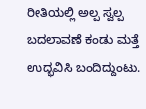ರೀತಿಯಲ್ಲಿ ಅಲ್ಪ ಸ್ವಲ್ಪ ಬದಲಾವಣೆ ಕಂಡು ಮತ್ತೆ ಉದ್ಭವಿಸಿ ಬಂದಿದ್ದುಂಟು.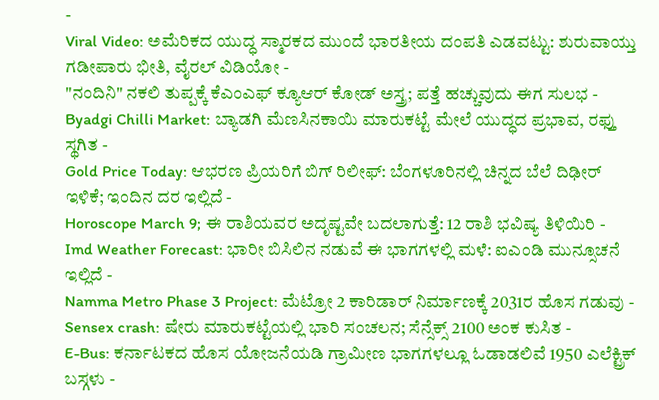-
Viral Video: ಅಮೆರಿಕದ ಯುದ್ಧ ಸ್ಮಾರಕದ ಮುಂದೆ ಭಾರತೀಯ ದಂಪತಿ ಎಡವಟ್ಟು: ಶುರುವಾಯ್ತು ಗಡೀಪಾರು ಭೀತಿ, ವೈರಲ್ ವಿಡಿಯೋ -
"ನಂದಿನಿ" ನಕಲಿ ತುಪ್ಪಕ್ಕೆ ಕೆಎಂಎಫ್ ಕ್ಯೂಆರ್ ಕೋಡ್ ಅಸ್ತ್ರ; ಪತ್ತೆ ಹಚ್ಚುವುದು ಈಗ ಸುಲಭ -
Byadgi Chilli Market: ಬ್ಯಾಡಗಿ ಮೆಣಸಿನಕಾಯಿ ಮಾರುಕಟ್ಟೆ ಮೇಲೆ ಯುದ್ಧದ ಪ್ರಭಾವ, ರಫ್ತು ಸ್ಥಗಿತ -
Gold Price Today: ಆಭರಣ ಪ್ರಿಯರಿಗೆ ಬಿಗ್ ರಿಲೀಫ್: ಬೆಂಗಳೂರಿನಲ್ಲಿ ಚಿನ್ನದ ಬೆಲೆ ದಿಢೀರ್ ಇಳಿಕೆ; ಇಂದಿನ ದರ ಇಲ್ಲಿದೆ -
Horoscope March 9; ಈ ರಾಶಿಯವರ ಅದೃಷ್ಟವೇ ಬದಲಾಗುತ್ತೆ: 12 ರಾಶಿ ಭವಿಷ್ಯ ತಿಳಿಯಿರಿ -
Imd Weather Forecast: ಭಾರೀ ಬಿಸಿಲಿನ ನಡುವೆ ಈ ಭಾಗಗಳಲ್ಲಿ ಮಳೆ: ಐಎಂಡಿ ಮುನ್ಸೂಚನೆ ಇಲ್ಲಿದೆ -
Namma Metro Phase 3 Project: ಮೆಟ್ರೋ 2 ಕಾರಿಡಾರ್ ನಿರ್ಮಾಣಕ್ಕೆ 2031ರ ಹೊಸ ಗಡುವು -
Sensex crash: ಷೇರು ಮಾರುಕಟ್ಟೆಯಲ್ಲಿ ಭಾರಿ ಸಂಚಲನ; ಸೆನ್ಸೆಕ್ಸ್ 2100 ಅಂಕ ಕುಸಿತ -
E-Bus: ಕರ್ನಾಟಕದ ಹೊಸ ಯೋಜನೆಯಡಿ ಗ್ರಾಮೀಣ ಭಾಗಗಳಲ್ಲೂ ಓಡಾಡಲಿವೆ 1950 ಎಲೆಕ್ಟ್ರಿಕ್ ಬಸ್ಗಳು -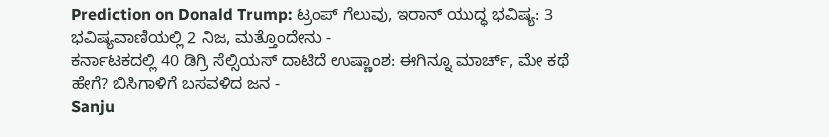Prediction on Donald Trump: ಟ್ರಂಪ್ ಗೆಲುವು, ಇರಾನ್ ಯುದ್ಧ ಭವಿಷ್ಯ: 3 ಭವಿಷ್ಯವಾಣಿಯಲ್ಲಿ 2 ನಿಜ, ಮತ್ತೊಂದೇನು -
ಕರ್ನಾಟಕದಲ್ಲಿ 40 ಡಿಗ್ರಿ ಸೆಲ್ಸಿಯಸ್ ದಾಟಿದೆ ಉಷ್ಣಾಂಶ: ಈಗಿನ್ನೂ ಮಾರ್ಚ್, ಮೇ ಕಥೆ ಹೇಗೆ? ಬಿಸಿಗಾಳಿಗೆ ಬಸವಳಿದ ಜನ -
Sanju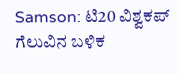Samson: ಟಿ20 ವಿಶ್ವಕಪ್ ಗೆಲುವಿನ ಬಳಿಕ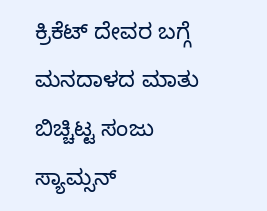ಕ್ರಿಕೆಟ್ ದೇವರ ಬಗ್ಗೆ ಮನದಾಳದ ಮಾತು ಬಿಚ್ಚಿಟ್ಟ ಸಂಜು ಸ್ಯಾಮ್ಸನ್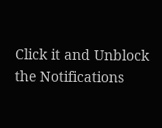Click it and Unblock the Notifications